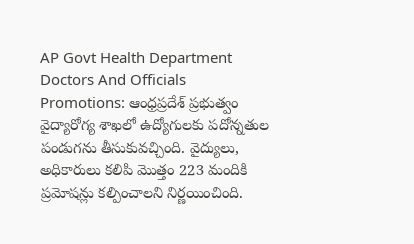AP Govt Health Department Doctors And Officials Promotions: ఆంధ్రప్రదేశ్ ప్రభుత్వం వైద్యారోగ్య శాఖలో ఉద్యోగులకు పదోన్నతుల పండుగను తీసుకువచ్చింది. వైద్యులు, అధికారులు కలిపి మొత్తం 223 మందికి ప్రమోషన్లు కల్పించాలని నిర్ణయించింది.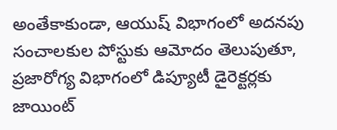అంతేకాకుండా, ఆయుష్ విభాగంలో అదనపు సంచాలకుల పోస్టుకు ఆమోదం తెలుపుతూ, ప్రజారోగ్య విభాగంలో డిప్యూటీ డైరెక్టర్లకు జాయింట్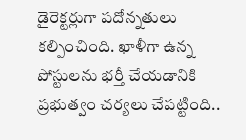డైరెక్టర్లుగా పదోన్నతులు కల్పించింది. ఖాళీగా ఉన్న పోస్టులను భర్తీ చేయడానికి ప్రభుత్వం చర్యలు చేపట్టింది..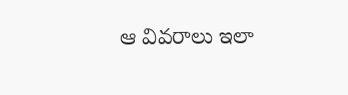ఆ వివరాలు ఇలా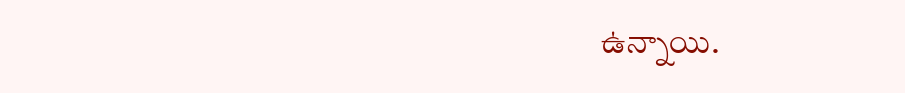ఉన్నాయి.